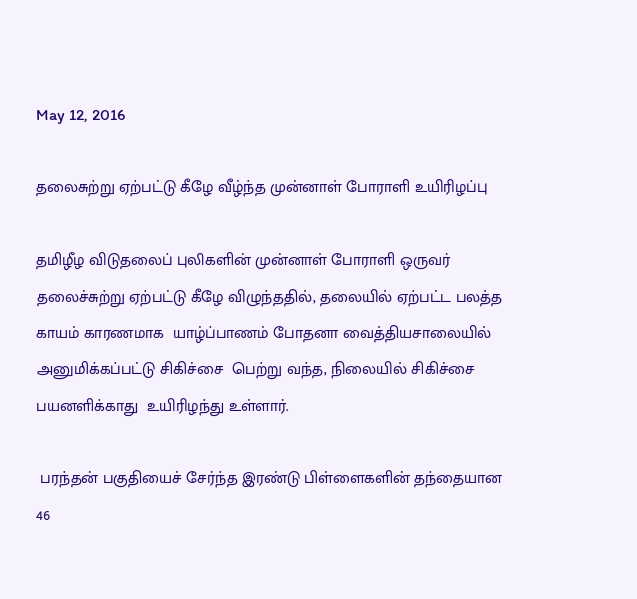May 12, 2016

தலைசுற்று ஏற்பட்டு கீழே வீழ்ந்த முன்னாள் போராளி உயிரிழப்பு

தமிழீழ விடுதலைப் புலிகளின் முன்னாள் போராளி ஒருவர் தலைச்சுற்று ஏற்பட்டு கீழே விழுந்ததில், தலையில் ஏற்பட்ட பலத்த காயம் காரணமாக  யாழ்ப்பாணம் போதனா வைத்தியசாலையில் அனுமிக்கப்பட்டு சிகிச்சை  பெற்று வந்த, நிலையில் சிகிச்சை பயனளிக்காது  உயிரிழந்து உள்ளார்.

 பரந்தன் பகுதியைச் சேர்ந்த இரண்டு பிள்ளைகளின் தந்தையான  46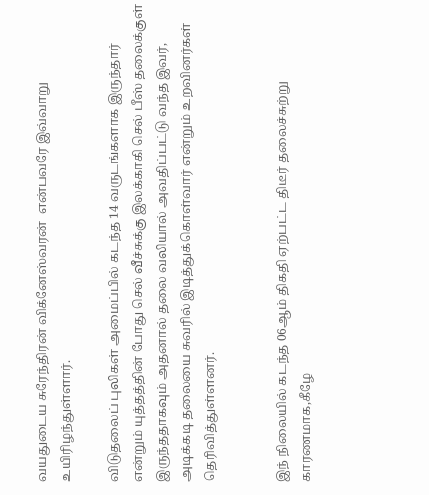வயதுடைய சுரேந்திரன் விக்னேஸ்வரன்  என்பவரே இவ்வாறு உயிரிழந்துள்ளார்.

விடுதலைப் புலிகள் அமைப்பில் கடந்த 14 வருடங்களாக இருந்தார் என்றும் யுத்தத்தின் போது செல் வீச்சுக்கு இலக்காகி செல் பீஸ் தலைக்குள் இருந்ததாகவும் அதனால் தலை வலியால் அவதிப்பட்டு வந்த இவர், அடிக்கடி தலையை சுவரில் இடித்துக்கொள்வார் என்றும் உறவினர்கள் தெரிவித்துள்ளனர்.


இந் நிலையில் கடந்த 06ஆம் திகதி ஏற்பட்ட திடீர் தலைச்சுற்று காரணமாக,கீழே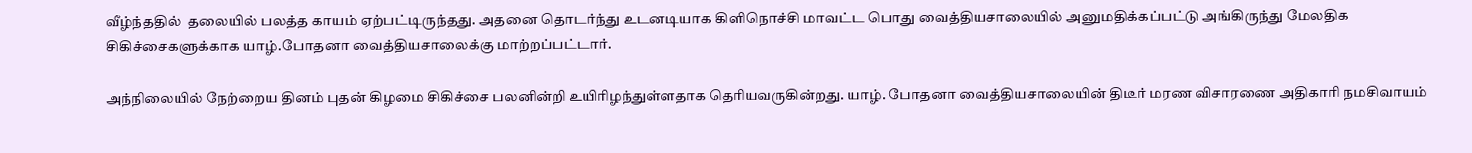வீழ்ந்ததில்  தலையில் பலத்த காயம் ஏற்பட்டிருந்தது. அதனை தொடர்ந்து உடனடியாக கிளிநொச்சி மாவட்ட பொது வைத்தியசாலையில் அனுமதிக்கப்பட்டு அங்கிருந்து மேலதிக சிகிச்சைகளுக்காக யாழ்.போதனா வைத்தியசாலைக்கு மாற்றப்பட்டார்.

அந்நிலையில் நேற்றைய தினம் புதன் கிழமை சிகிச்சை பலனின்றி உயிரிழந்துள்ளதாக தெரியவருகின்றது. யாழ். போதனா வைத்தியசாலையின் திடீர் மரண விசாரணை அதிகாரி நமசிவாயம்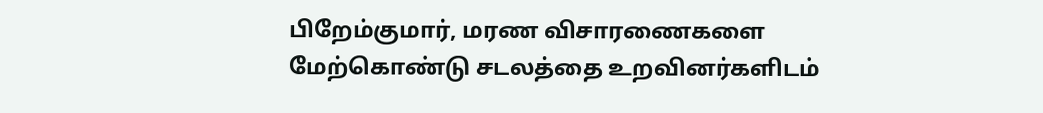பிறேம்குமார், மரண விசாரணைகளை மேற்கொண்டு சடலத்தை உறவினர்களிடம்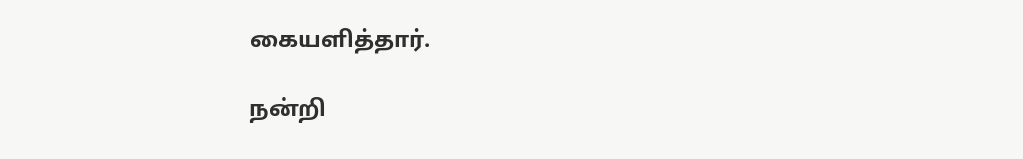கையளித்தார்.

நன்றி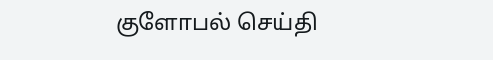குளோபல் செய்தி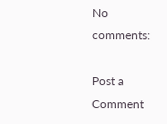No comments:

Post a Comment